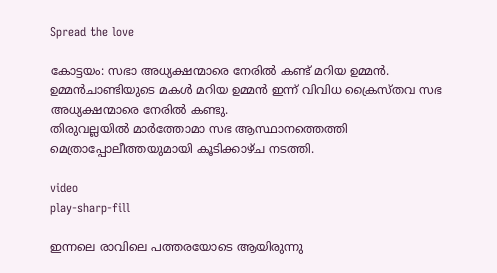Spread the love

കോട്ടയം: സഭാ അധ്യക്ഷന്മാരെ നേരില്‍ കണ്ട് മറിയ ഉമ്മൻ. ഉമ്മൻചാണ്ടിയുടെ മകള്‍ മറിയ ഉമ്മൻ ഇന്ന് വിവിധ ക്രൈസ്തവ സഭ അധ്യക്ഷന്മാരെ നേരില്‍ കണ്ടു.
തിരുവല്ലയില്‍ മാർത്തോമാ സഭ ആസ്ഥാനത്തെത്തി മെത്രാപ്പോലീത്തയുമായി കൂടിക്കാഴ്ച നടത്തി.

video
play-sharp-fill

ഇന്നലെ രാവിലെ പത്തരയോടെ ആയിരുന്നു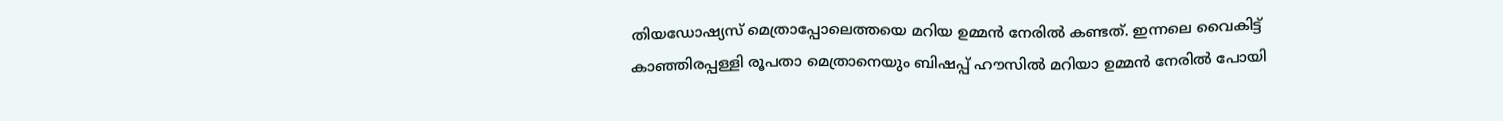തിയഡോഷ്യസ് മെത്രാപ്പോലെത്തയെ മറിയ ഉമ്മൻ നേരില്‍ കണ്ടത്. ഇന്നലെ വൈകിട്ട് കാഞ്ഞിരപ്പള്ളി രൂപതാ മെത്രാനെയും ബിഷപ്പ് ഹൗസില്‍ മറിയാ ഉമ്മൻ നേരില്‍ പോയി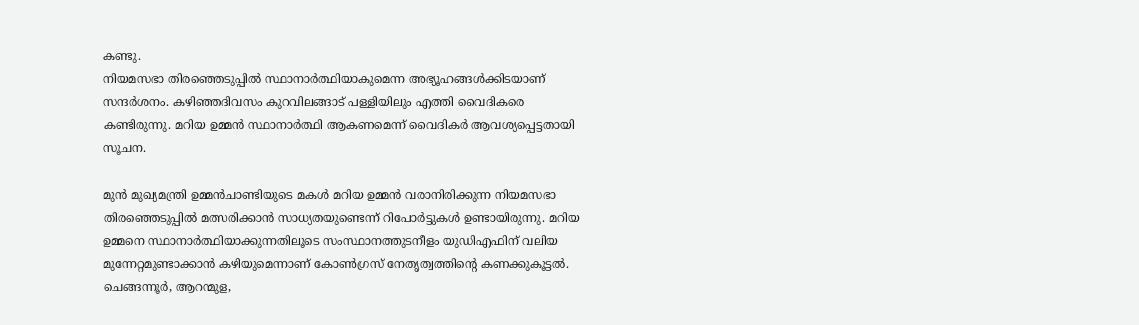കണ്ടു.
നിയമസഭാ തിരഞ്ഞെടുപ്പില്‍ സ്ഥാനാർത്ഥിയാകുമെന്ന അഭ്യൂഹങ്ങള്‍ക്കിടയാണ് സന്ദർശനം. കഴിഞ്ഞദിവസം കുറവിലങ്ങാട് പള്ളിയിലും എത്തി വൈദികരെ കണ്ടിരുന്നു. മറിയ ഉമ്മൻ സ്ഥാനാർത്ഥി ആകണമെന്ന് വൈദികർ ആവശ്യപ്പെട്ടതായി സൂചന.

മുൻ മുഖ്യമന്ത്രി ഉമ്മൻചാണ്ടിയുടെ മകള്‍ മറിയ ഉമ്മൻ വരാനിരിക്കുന്ന നിയമസഭാ തിരഞ്ഞെടുപ്പില്‍ മത്സരിക്കാൻ സാധ്യതയുണ്ടെന്ന് റിപോർട്ടുകള്‍ ഉണ്ടായിരുന്നു. മറിയ ഉമ്മനെ സ്ഥാനാർത്ഥിയാക്കുന്നതിലൂടെ സംസ്ഥാനത്തുടനീളം യുഡിഎഫിന് വലിയ മുന്നേറ്റമുണ്ടാക്കാൻ കഴിയുമെന്നാണ് കോണ്‍ഗ്രസ് നേതൃത്വത്തിന്റെ കണക്കുകൂട്ടല്‍. ചെങ്ങന്നൂർ, ആറന്മുള,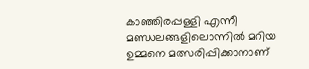കാഞ്ഞിരപ്പള്ളി എന്നീ മണ്ഡലങ്ങളിലൊന്നില്‍ മറിയ ഉമ്മനെ മത്സരിപ്പിക്കാനാണ്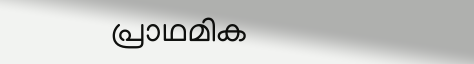പ്രാഥമിക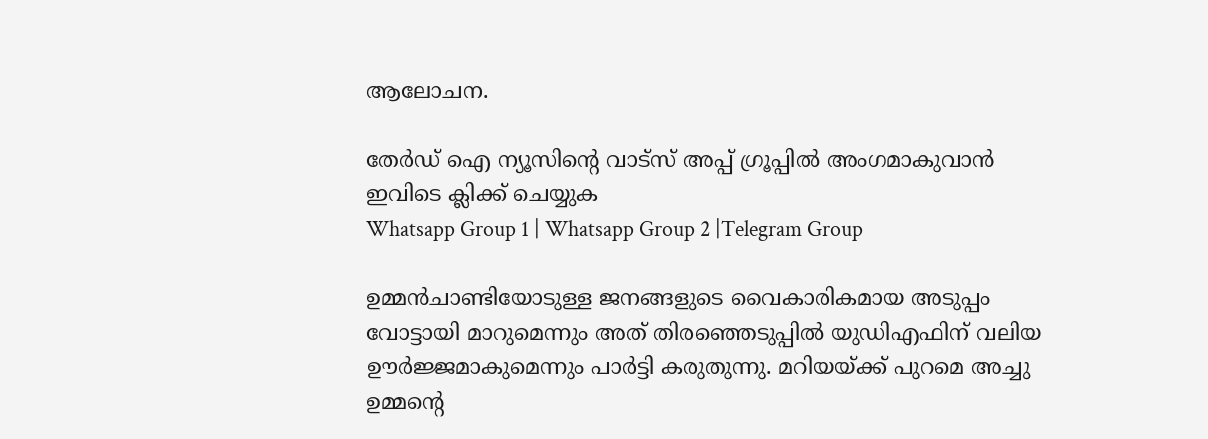ആലോചന.

തേർഡ് ഐ ന്യൂസിന്റെ വാട്സ് അപ്പ് ഗ്രൂപ്പിൽ അംഗമാകുവാൻ ഇവിടെ ക്ലിക്ക് ചെയ്യുക
Whatsapp Group 1 | Whatsapp Group 2 |Telegram Group

ഉമ്മൻചാണ്ടിയോടുള്ള ജനങ്ങളുടെ വൈകാരികമായ അടുപ്പം വോട്ടായി മാറുമെന്നും അത് തിരഞ്ഞെടുപ്പില്‍ യുഡിഎഫിന് വലിയ ഊർജ്ജമാകുമെന്നും പാർട്ടി കരുതുന്നു. മറിയയ്ക്ക് പുറമെ അച്ചു ഉമ്മന്റെ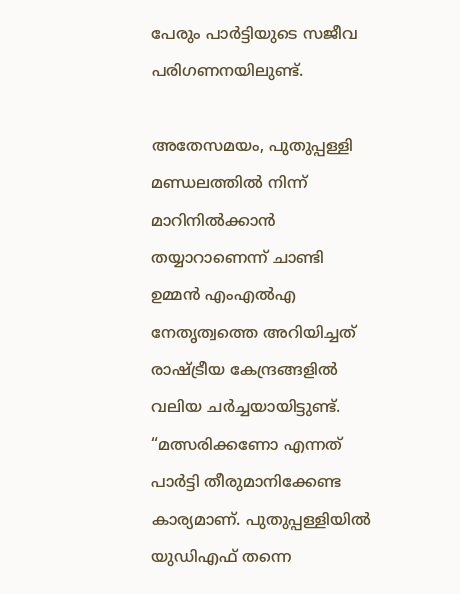പേരും പാർട്ടിയുടെ സജീവ പരിഗണനയിലുണ്ട്.

അതേസമയം, പുതുപ്പള്ളി മണ്ഡലത്തില്‍ നിന്ന് മാറിനില്‍ക്കാൻ തയ്യാറാണെന്ന് ചാണ്ടി ഉമ്മൻ എംഎല്‍എ നേതൃത്വത്തെ അറിയിച്ചത് രാഷ്ട്രീയ കേന്ദ്രങ്ങളില്‍ വലിയ ചർച്ചയായിട്ടുണ്ട്. “മത്സരിക്കണോ എന്നത് പാർട്ടി തീരുമാനിക്കേണ്ട കാര്യമാണ്. പുതുപ്പള്ളിയില്‍ യുഡിഎഫ് തന്നെ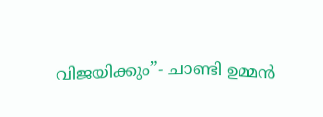വിജയിക്കും”- ചാണ്ടി ഉമ്മൻ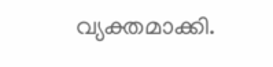വ്യക്തമാക്കി.